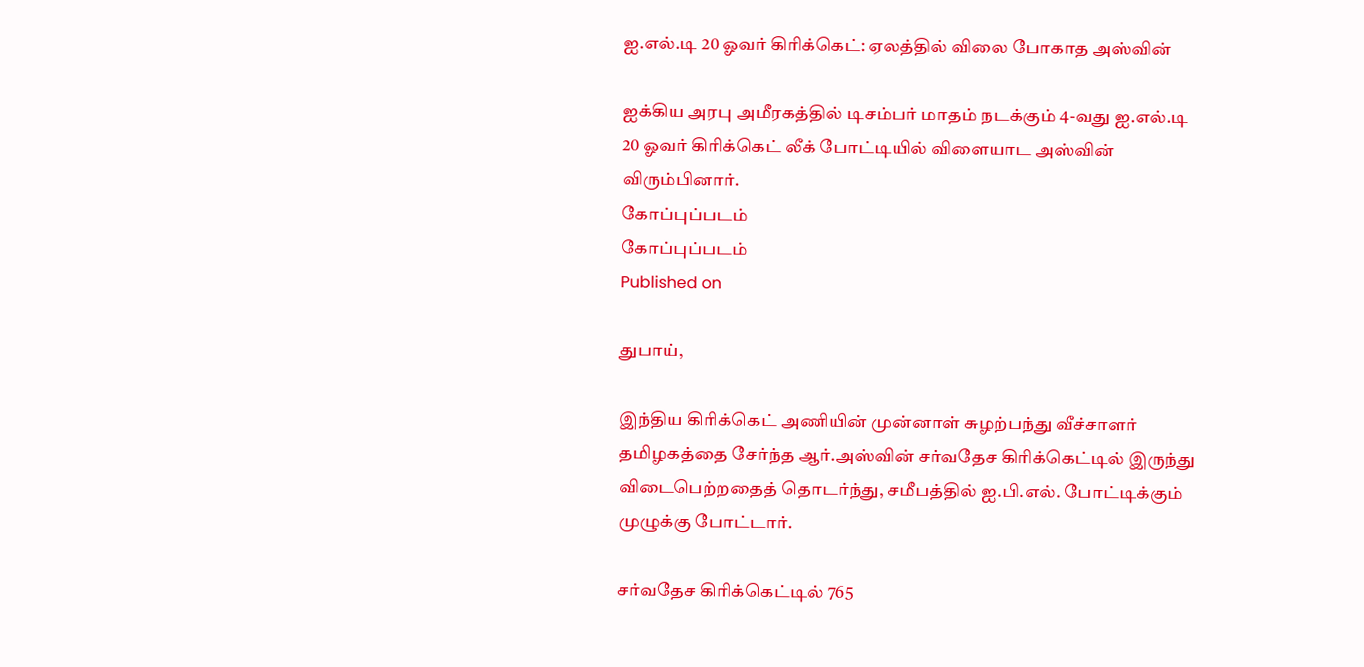ஐ.எல்.டி 20 ஓவர் கிரிக்கெட்: ஏலத்தில் விலை போகாத அஸ்வின்

ஐக்கிய அரபு அமீரகத்தில் டிசம்பர் மாதம் நடக்கும் 4-வது ஐ.எல்.டி 20 ஓவர் கிரிக்கெட் லீக் போட்டியில் விளையாட அஸ்வின் விரும்பினார்.
கோப்புப்படம்
கோப்புப்படம்
Published on

துபாய்,

இந்திய கிரிக்கெட் அணியின் முன்னாள் சுழற்பந்து வீச்சாளர் தமிழகத்தை சேர்ந்த ஆர்.அஸ்வின் சர்வதேச கிரிக்கெட்டில் இருந்து விடைபெற்றதைத் தொடர்ந்து, சமீபத்தில் ஐ.பி.எல். போட்டிக்கும் முழுக்கு போட்டார்.

சர்வதேச கிரிக்கெட்டில் 765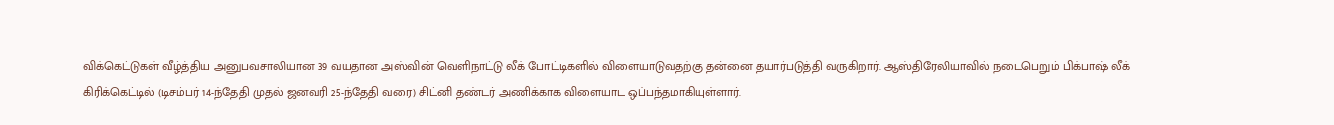விக்கெட்டுகள் வீழ்த்திய அனுபவசாலியான 39 வயதான அஸ்வின் வெளிநாட்டு லீக் போட்டிகளில் விளையாடுவதற்கு தன்னை தயார்படுத்தி வருகிறார். ஆஸ்திரேலியாவில் நடைபெறும் பிக்பாஷ் லீக் கிரிக்கெட்டில் (டிசம்பர் 14-ந்தேதி முதல் ஜனவரி 25-ந்தேதி வரை) சிட்னி தண்டர் அணிக்காக விளையாட ஒப்பந்தமாகியுள்ளார்.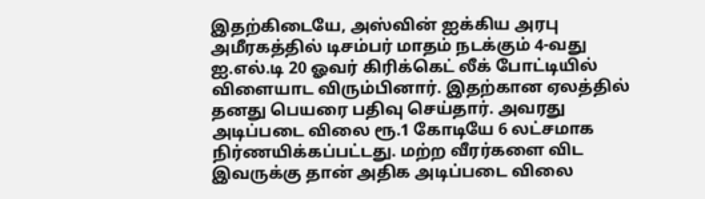இதற்கிடையே, அஸ்வின் ஐக்கிய அரபு அமீரகத்தில் டிசம்பர் மாதம் நடக்கும் 4-வது ஐ.எல்.டி 20 ஓவர் கிரிக்கெட் லீக் போட்டியில் விளையாட விரும்பினார். இதற்கான ஏலத்தில் தனது பெயரை பதிவு செய்தார். அவரது அடிப்படை விலை ரூ.1 கோடியே 6 லட்சமாக நிர்ணயிக்கப்பட்டது. மற்ற வீரர்களை விட இவருக்கு தான் அதிக அடிப்படை விலை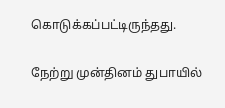கொடுக்கப்பட்டிருந்தது.

நேற்று முன்தினம் துபாயில்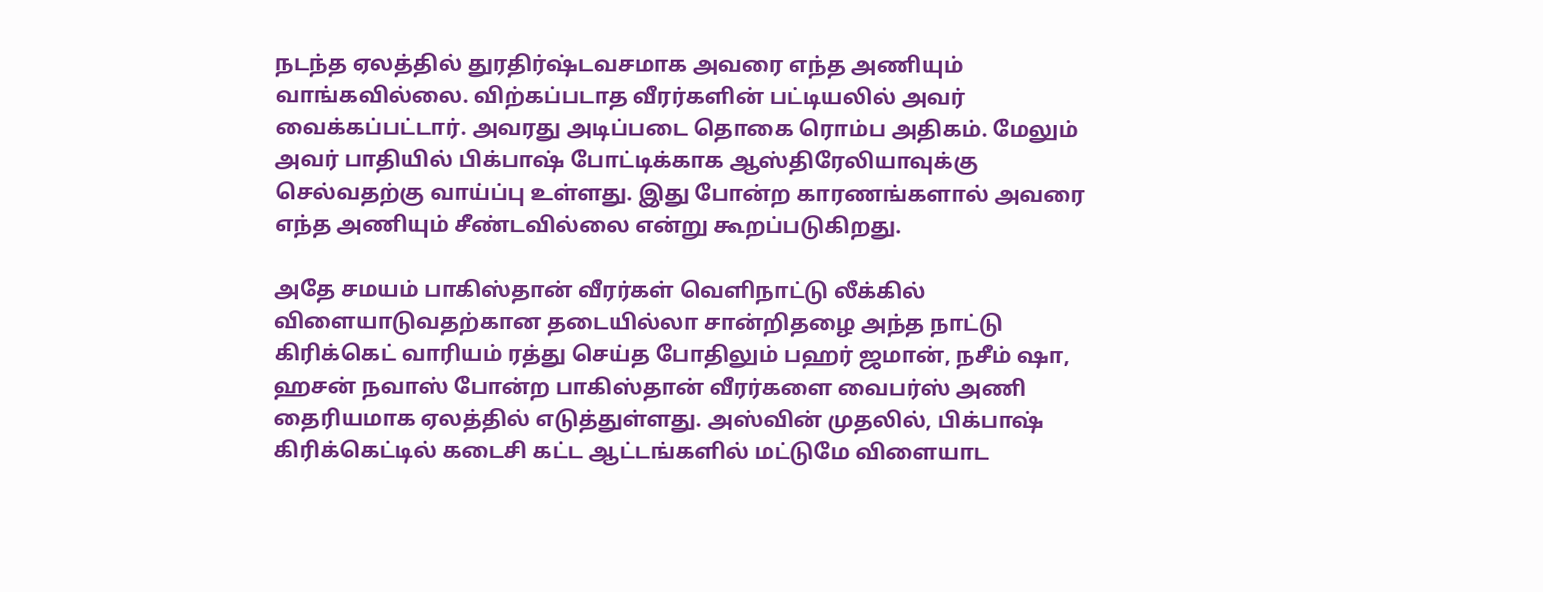நடந்த ஏலத்தில் துரதிர்ஷ்டவசமாக அவரை எந்த அணியும் வாங்கவில்லை. விற்கப்படாத வீரர்களின் பட்டியலில் அவர் வைக்கப்பட்டார். அவரது அடிப்படை தொகை ரொம்ப அதிகம். மேலும் அவர் பாதியில் பிக்பாஷ் போட்டிக்காக ஆஸ்திரேலியாவுக்கு செல்வதற்கு வாய்ப்பு உள்ளது. இது போன்ற காரணங்களால் அவரை எந்த அணியும் சீண்டவில்லை என்று கூறப்படுகிறது.

அதே சமயம் பாகிஸ்தான் வீரர்கள் வெளிநாட்டு லீக்கில் விளையாடுவதற்கான தடையில்லா சான்றிதழை அந்த நாட்டு கிரிக்கெட் வாரியம் ரத்து செய்த போதிலும் பஹர் ஜமான், நசீம் ஷா, ஹசன் நவாஸ் போன்ற பாகிஸ்தான் வீரர்களை வைபர்ஸ் அணி தைரியமாக ஏலத்தில் எடுத்துள்ளது. அஸ்வின் முதலில், பிக்பாஷ் கிரிக்கெட்டில் கடைசி கட்ட ஆட்டங்களில் மட்டுமே விளையாட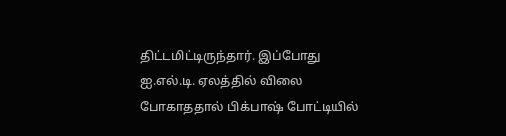திட்டமிட்டிருந்தார். இப்போது ஐ.எல்.டி. ஏலத்தில் விலை போகாததால் பிக்பாஷ் போட்டியில்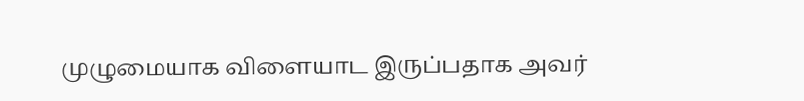முழுமையாக விளையாட இருப்பதாக அவர்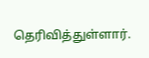தெரிவித்துள்ளார்.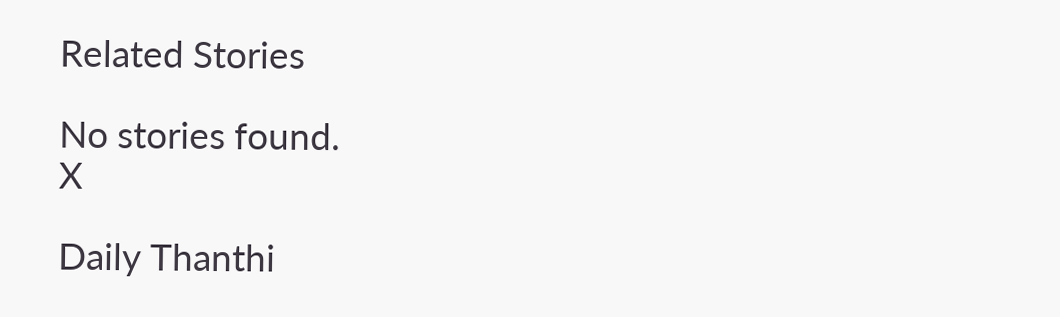Related Stories

No stories found.
X

Daily Thanthi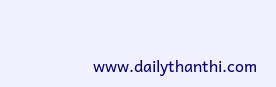www.dailythanthi.com